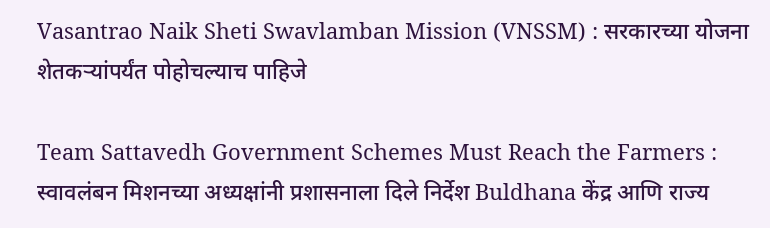Vasantrao Naik Sheti Swavlamban Mission (VNSSM) : सरकारच्या योजना शेतकऱ्यांपर्यंत पोहोचल्याच पाहिजे

Team Sattavedh Government Schemes Must Reach the Farmers : स्वावलंबन मिशनच्या अध्यक्षांनी प्रशासनाला दिले निर्देश Buldhana केंद्र आणि राज्य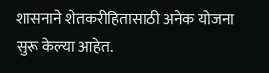शासनाने शेतकरीहितासाठी अनेक योजना सुरू केल्या आहेत.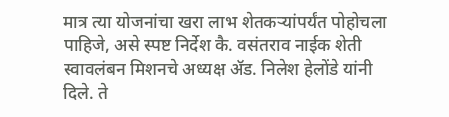मात्र त्या योजनांचा खरा लाभ शेतकऱ्यांपर्यंत पोहोचला पाहिजे, असे स्पष्ट निर्देश कै. वसंतराव नाईक शेती स्वावलंबन मिशनचे अध्यक्ष ॲड. निलेश हेलोंडे यांनी दिले. ते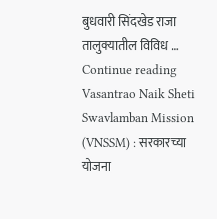बुधवारी सिंदखेड राजा तालुक्यातील विविध … Continue reading Vasantrao Naik Sheti Swavlamban Mission (VNSSM) : सरकारच्या योजना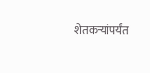शेतकऱ्यांपर्यंत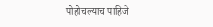पोहोचल्याच पाहिजे